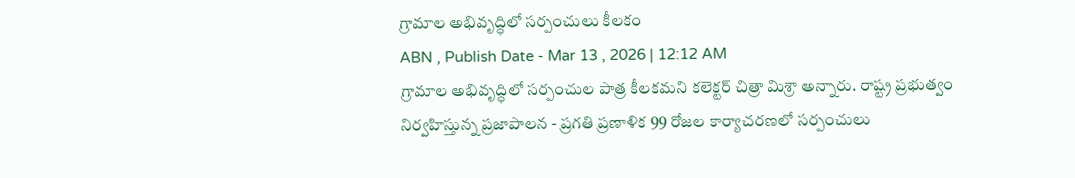గ్రామాల అభివృద్ధిలో సర్పంచులు కీలకం
ABN , Publish Date - Mar 13 , 2026 | 12:12 AM
గ్రామాల అభివృద్ధిలో సర్పంచుల పాత్ర కీలకమని కలెక్టర్ చిత్రా మిశ్రా అన్నారు. రాష్ట్ర ప్రభుత్వం నిర్వహిస్తున్న ప్రజాపాలన - ప్రగతి ప్రణాళిక 99 రోజల కార్యాచరణలో సర్పంచులు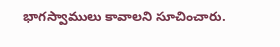భాగస్వాములు కావాలని సూచించారు.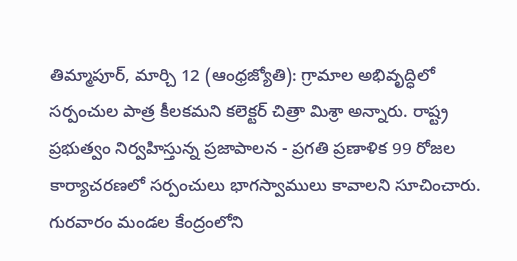తిమ్మాపూర్, మార్చి 12 (ఆంధ్రజ్యోతి): గ్రామాల అభివృద్ధిలో సర్పంచుల పాత్ర కీలకమని కలెక్టర్ చిత్రా మిశ్రా అన్నారు. రాష్ట్ర ప్రభుత్వం నిర్వహిస్తున్న ప్రజాపాలన - ప్రగతి ప్రణాళిక 99 రోజల కార్యాచరణలో సర్పంచులు భాగస్వాములు కావాలని సూచించారు. గురవారం మండల కేంద్రంలోని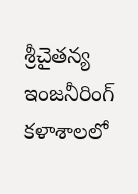శ్రీచైతన్య ఇంజనీరింగ్ కళాశాలలో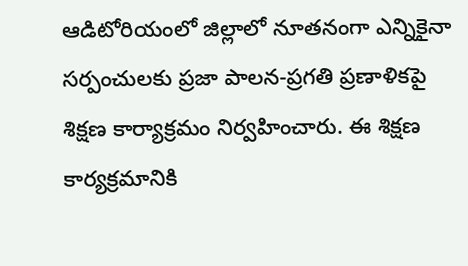ఆడిటోరియంలో జిల్లాలో నూతనంగా ఎన్నికైనా సర్పంచులకు ప్రజా పాలన-ప్రగతి ప్రణాళికపై శిక్షణ కార్యాక్రమం నిర్వహించారు. ఈ శిక్షణ కార్యక్రమానికి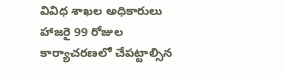వివిధ శాఖల అధికారులు హాజరై 99 రోజుల కార్యాచరణలో చేపట్టాల్సిన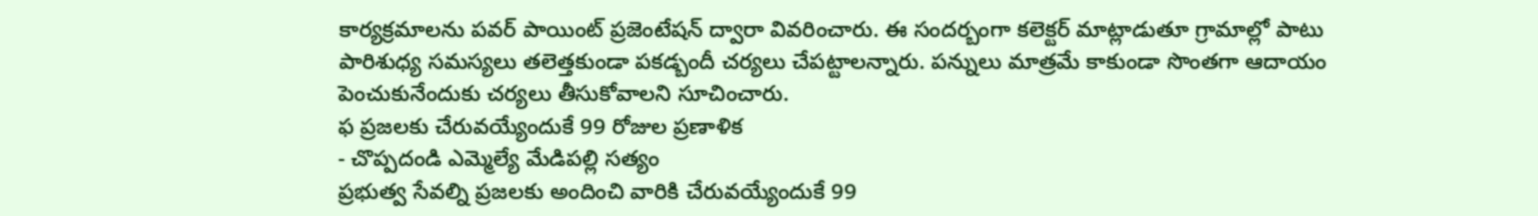కార్యక్రమాలను పవర్ పాయింట్ ప్రజెంటేషన్ ద్వారా వివరించారు. ఈ సందర్బంగా కలెక్టర్ మాట్లాడుతూ గ్రామాల్లో పాటు పారిశుధ్య సమస్యలు తలెత్తకుండా పకడ్బందీ చర్యలు చేపట్టాలన్నారు. పన్నులు మాత్రమే కాకుండా సొంతగా ఆదాయం పెంచుకునేందుకు చర్యలు తీసుకోవాలని సూచించారు.
ఫ ప్రజలకు చేరువయ్యేందుకే 99 రోజుల ప్రణాళిక
- చొప్పదండి ఎమ్మెల్యే మేడిపల్లి సత్యం
ప్రభుత్వ సేవల్ని ప్రజలకు అందించి వారికి చేరువయ్యేందుకే 99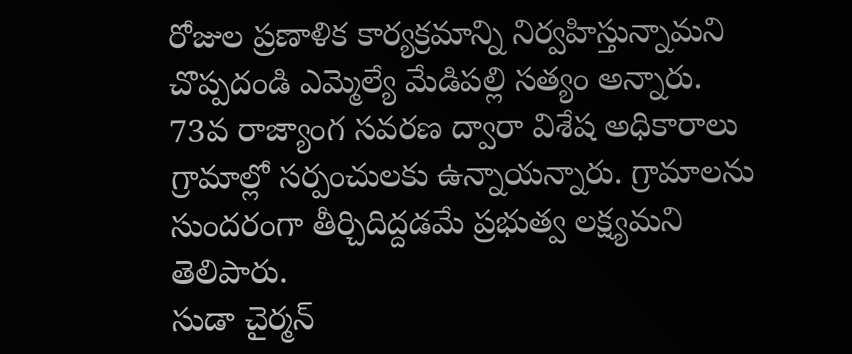రోజుల ప్రణాళిక కార్యక్రమాన్ని నిర్వహిస్తున్నామని చొప్పదండి ఎమ్మెల్యే మేడిపల్లి సత్యం అన్నారు. 73వ రాజ్యాంగ సవరణ ద్వారా విశేష అధికారాలు గ్రామాల్లో సర్పంచులకు ఉన్నాయన్నారు. గ్రామాలను సుందరంగా తీర్చిదిద్దడమే ప్రభుత్వ లక్ష్యమని తెలిపారు.
సుడా చైర్మన్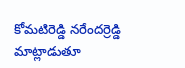కోమటిరెడ్డి నరేందర్రెడ్డి మాట్లాడుతూ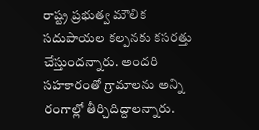రాష్ట్ర ప్రభుత్వ మౌలిక సదుపాయల కల్పనకు కసరత్తు చేస్తుందన్నారు. అందరి సహకారంతో గ్రామాలను అన్ని రంగాల్లో తీర్చిదిద్దాలన్నారు.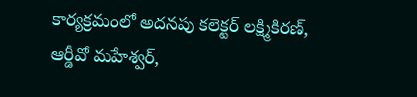కార్యక్రమంలో అదనపు కలెక్టర్ లక్ష్మికిరణ్, ఆర్డీవో మహేశ్వర్,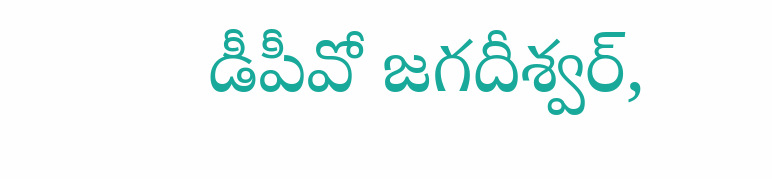డీపీవో జగదీశ్వర్,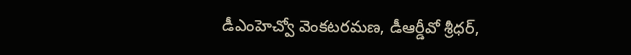డీఎంహెచ్వో వెంకటరమణ, డీఆర్డీవో శ్రీధర్,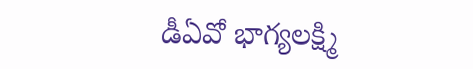డీఏవో భాగ్యలక్ష్మి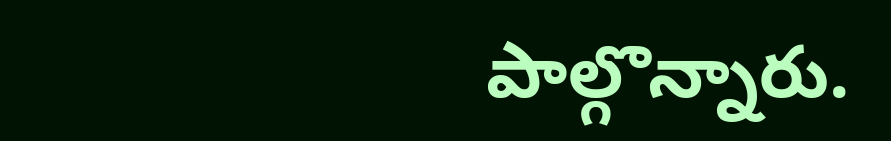పాల్గొన్నారు.